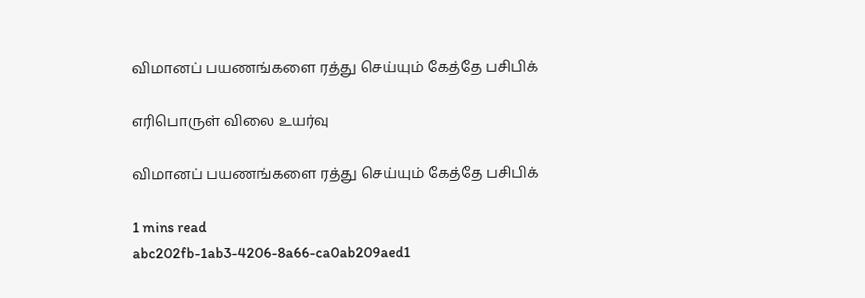விமானப் பயணங்களை ரத்து செய்யும் கேத்தே பசிபிக்

எரிபொருள் விலை உயர்வு

விமானப் பயணங்களை ரத்து செய்யும் கேத்தே பசிபிக்

1 mins read
abc202fb-1ab3-4206-8a66-ca0ab209aed1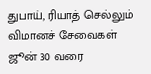துபாய், ரியாத் செல்லும் விமானச் சேவைகள் ஜூன் 30 வரை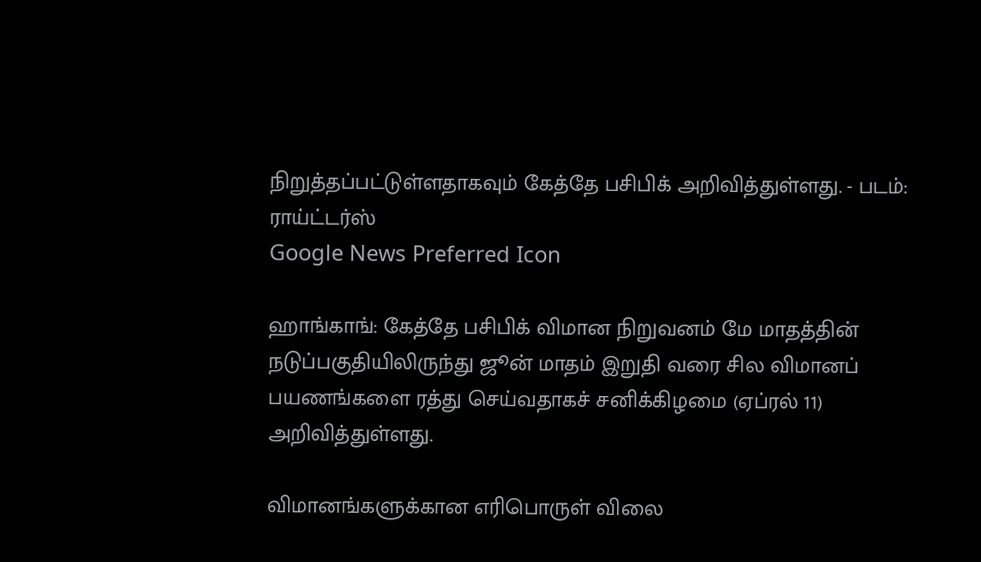நிறுத்தப்பட்டுள்ளதாகவும் கேத்தே பசிபிக் அறிவித்துள்ளது. - படம்: ராய்ட்டர்ஸ்
Google News Preferred Icon

ஹாங்காங்: கேத்தே பசிபிக் விமான நிறுவனம் மே மாதத்தின் நடுப்பகுதியிலிருந்து ஜூன் மாதம் இறுதி வரை சில விமானப் பயணங்களை ரத்து செய்வதாகச் சனிக்கிழமை (ஏப்ரல் 11) அறிவித்துள்ளது.

விமானங்களுக்கான எரிபொருள் விலை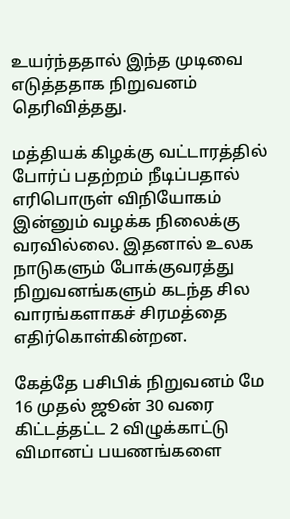உயர்ந்ததால் இந்த முடிவை எடுத்ததாக நிறுவனம் தெரிவித்தது.

மத்தியக் கிழக்கு வட்டாரத்தில் போர்ப் பதற்றம் நீடிப்பதால் எரிபொருள் விநியோகம் இன்னும் வழக்க நிலைக்கு வரவில்லை. இதனால் உலக நாடுகளும் போக்குவரத்து நிறுவனங்களும் கடந்த சில வாரங்களாகச் சிரமத்தை எதிர்கொள்கின்றன.

கேத்தே பசிபிக் நிறுவனம் மே 16 முதல் ஜூன் 30 வரை கிட்டத்தட்ட 2 விழுக்காட்டு விமானப் பயணங்களை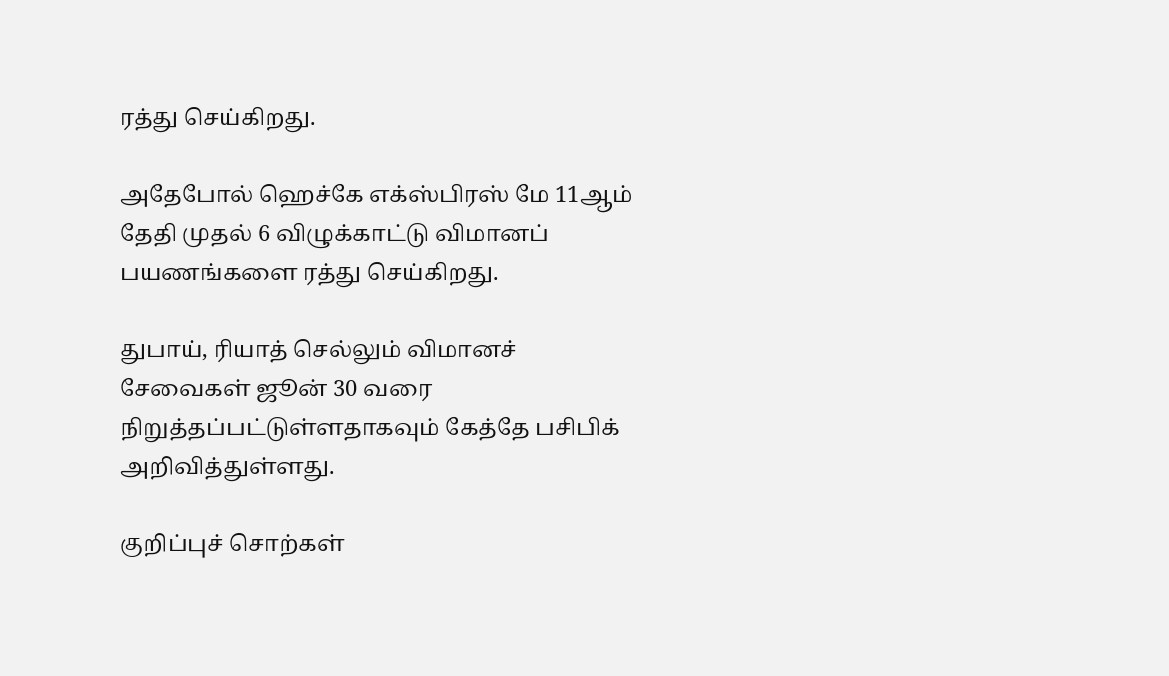ரத்து செய்கிறது.

அதேபோல் ஹெச்கே எக்ஸ்பிரஸ் மே 11ஆம் தேதி முதல் 6 விழுக்காட்டு விமானப் பயணங்களை ரத்து செய்கிறது.

துபாய், ரியாத் செல்லும் விமானச் சேவைகள் ஜூன் 30 வரை நிறுத்தப்பட்டுள்ளதாகவும் கேத்தே பசிபிக் அறிவித்துள்ளது.

குறிப்புச் சொற்கள்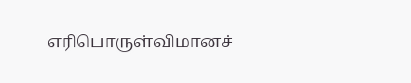எரிபொருள்விமானச்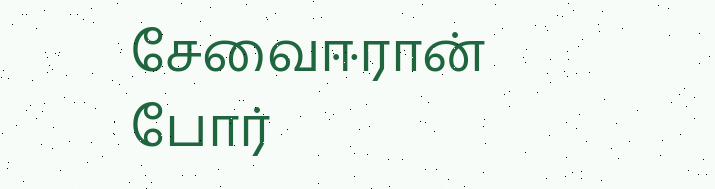சேவைஈரான் போர்